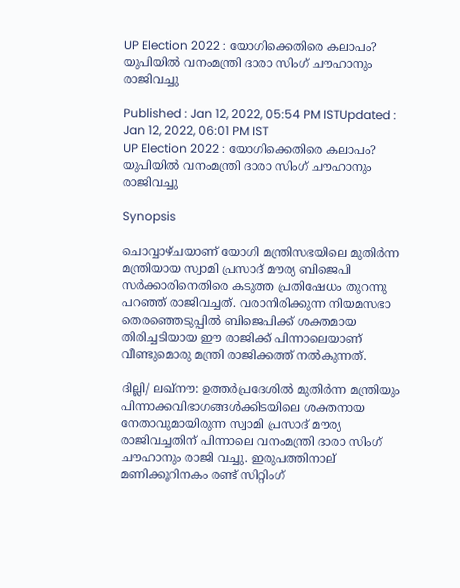UP Election 2022 : യോഗിക്കെതിരെ കലാപം? യുപിയിൽ വനംമന്ത്രി ദാരാ സിംഗ് ചൗഹാനും രാജിവച്ചു

Published : Jan 12, 2022, 05:54 PM ISTUpdated : Jan 12, 2022, 06:01 PM IST
UP Election 2022 : യോഗിക്കെതിരെ കലാപം? യുപിയിൽ വനംമന്ത്രി ദാരാ സിംഗ് ചൗഹാനും രാജിവച്ചു

Synopsis

ചൊവ്വാഴ്ചയാണ് യോഗി മന്ത്രിസഭയിലെ മുതിർന്ന മന്ത്രിയായ സ്വാമി പ്രസാദ് മൗര്യ ബിജെപി സർക്കാരിനെതിരെ കടുത്ത പ്രതിഷേധം തുറന്നു പറഞ്ഞ് രാജിവച്ചത്. വരാനിരിക്കുന്ന നിയമസഭാ തെരഞ്ഞെടുപ്പിൽ ബിജെപിക്ക് ശക്തമായ തിരിച്ചടിയായ ഈ രാജിക്ക് പിന്നാലെയാണ് വീണ്ടുമൊരു മന്ത്രി രാജിക്കത്ത് നൽകുന്നത്.

ദില്ലി/ ലഖ്നൗ: ഉത്തർപ്രദേശിൽ മുതിർന്ന മന്ത്രിയും പിന്നാക്കവിഭാഗങ്ങൾക്കിടയിലെ ശക്തനായ നേതാവുമായിരുന്ന സ്വാമി പ്രസാദ് മൗര്യ രാജിവച്ചതിന് പിന്നാലെ വനംമന്ത്രി ദാരാ സിംഗ് ചൗഹാനും രാജി വച്ചു. ഇരുപത്തിനാല് മണിക്കൂറിനകം രണ്ട് സിറ്റിംഗ്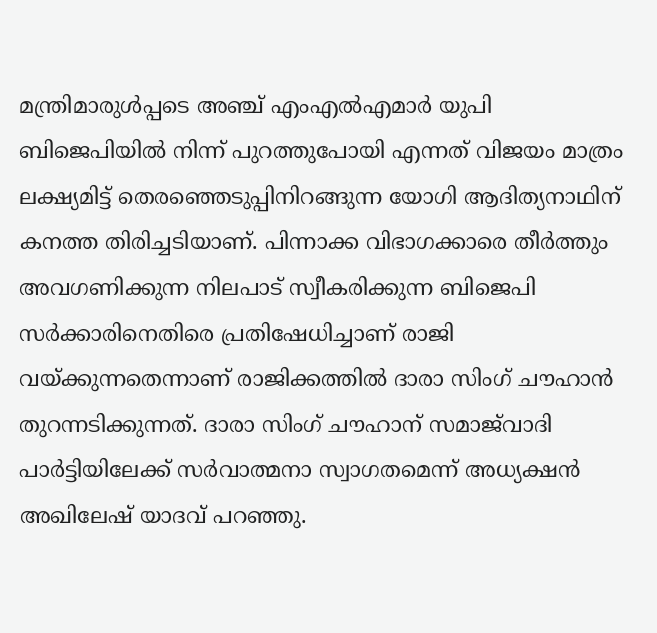മന്ത്രിമാരുൾപ്പടെ അഞ്ച് എംഎൽഎമാർ യുപി ബിജെപിയിൽ നിന്ന് പുറത്തുപോയി എന്നത് വിജയം മാത്രം ലക്ഷ്യമിട്ട് തെരഞ്ഞെടുപ്പിനിറങ്ങുന്ന യോഗി ആദിത്യനാഥിന് കനത്ത തിരിച്ചടിയാണ്. പിന്നാക്ക വിഭാഗക്കാരെ തീർത്തും അവഗണിക്കുന്ന നിലപാട് സ്വീകരിക്കുന്ന ബിജെപി സർക്കാരിനെതിരെ പ്രതിഷേധിച്ചാണ് രാജി വയ്ക്കുന്നതെന്നാണ് രാജിക്കത്തിൽ ദാരാ സിംഗ് ചൗഹാൻ തുറന്നടിക്കുന്നത്. ദാരാ സിംഗ് ചൗഹാന് സമാജ്‍വാദി പാർട്ടിയിലേക്ക് സർവാത്മനാ സ്വാഗതമെന്ന് അധ്യക്ഷൻ അഖിലേഷ് യാദവ് പറഞ്ഞു.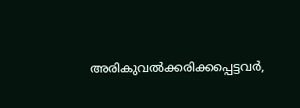അരികുവൽക്കരിക്കപ്പെട്ടവർ,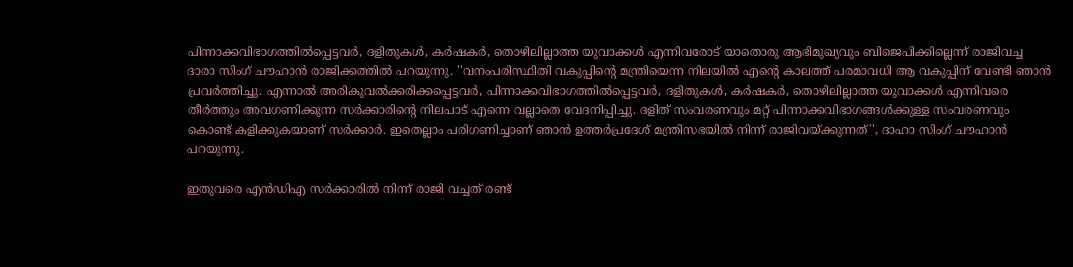പിന്നാക്കവിഭാഗത്തിൽപ്പെട്ടവർ, ദളിതുകൾ, കർഷകർ, തൊഴിലില്ലാത്ത യുവാക്കൾ എന്നിവരോട് യാതൊരു ആഭിമുഖ്യവും ബിജെപിക്കില്ലെന്ന് രാജിവച്ച ദാരാ സിംഗ് ചൗഹാൻ രാജിക്കത്തിൽ പറയുന്നു. ''വനംപരിസ്ഥിതി വകുപ്പിന്‍റെ മന്ത്രിയെന്ന നിലയിൽ എന്‍റെ കാലത്ത് പരമാവധി ആ വകുപ്പിന് വേണ്ടി ഞാൻ പ്രവർത്തിച്ചു. എന്നാൽ അരികുവൽക്കരിക്കപ്പെട്ടവർ, പിന്നാക്കവിഭാഗത്തിൽപ്പെട്ടവർ, ദളിതുകൾ, കർഷകർ, തൊഴിലില്ലാത്ത യുവാക്കൾ എന്നിവരെ തീർത്തും അവഗണിക്കുന്ന സർക്കാരിന്‍റെ നിലപാട് എന്നെ വല്ലാതെ വേദനിപ്പിച്ചു. ദളിത് സംവരണവും മറ്റ് പിന്നാക്കവിഭാഗങ്ങൾക്കുള്ള സംവരണവും കൊണ്ട് കളിക്കുകയാണ് സർക്കാർ. ഇതെല്ലാം പരിഗണിച്ചാണ് ഞാൻ ഉത്തർപ്രദേശ് മന്ത്രിസഭയിൽ നിന്ന് രാജിവയ്ക്കുന്നത്'', ദാഹാ സിംഗ് ചൗഹാൻ പറയുന്നു.

ഇതുവരെ എൻഡിഎ സർക്കാരിൽ നിന്ന് രാജി വച്ചത് രണ്ട്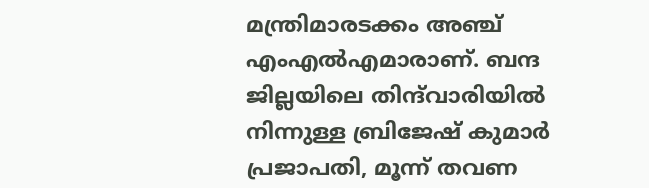മന്ത്രിമാരടക്കം അഞ്ച് എംഎൽഎമാരാണ്. ബന്ദ ജില്ലയിലെ തിന്ദ്‍വാരിയിൽ നിന്നുള്ള ബ്രിജേഷ് കുമാർ പ്രജാപതി, മൂന്ന് തവണ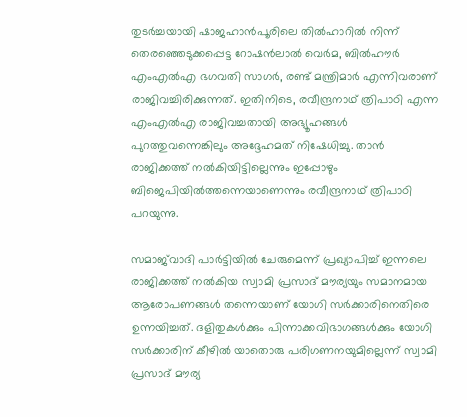തുടർച്ചയായി ഷാജഹാൻപൂരിലെ തിൽഹാറിൽ നിന്ന് തെരഞ്ഞെടുക്കപ്പെട്ട റോഷൻലാൽ വെർമ, ബിൽഹൗർ എംഎൽഎ ഭഗവതി സാഗർ, രണ്ട് മന്ത്രിമാർ എന്നിവരാണ് രാജിവച്ചിരിക്കുന്നത്. ഇതിനിടെ, രവീന്ദ്രനാഥ് ത്രിപാഠി എന്ന എംഎൽഎ രാജിവച്ചതായി അഭ്യൂഹങ്ങൾ പുറത്തുവന്നെങ്കിലും അദ്ദേഹമത് നിഷേധിച്ചു. താൻ രാജിക്കത്ത് നൽകിയിട്ടില്ലെന്നും ഇപ്പോഴും ബിജെപിയിൽത്തന്നെയാണെന്നും രവീന്ദ്രനാഥ് ത്രിപാഠി പറയുന്നു.

സമാജ്‍വാദി പാർട്ടിയിൽ ചേരുമെന്ന് പ്രഖ്യാപിച്ച് ഇന്നലെ രാജിക്കത്ത് നൽകിയ സ്വാമി പ്രസാദ് മൗര്യയും സമാനമായ ആരോപണങ്ങൾ തന്നെയാണ് യോഗി സർക്കാരിനെതിരെ ഉന്നയിച്ചത്. ദളിതുകൾക്കും പിന്നാക്കവിഭാഗങ്ങൾക്കും യോഗി സർക്കാരിന് കീഴിൽ യാതൊരു പരിഗണനയുമില്ലെന്ന് സ്വാമി പ്രസാദ് മൗര്യ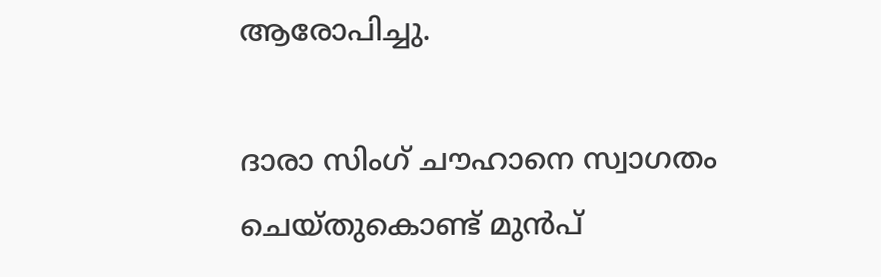ആരോപിച്ചു.

ദാരാ സിംഗ് ചൗഹാനെ സ്വാഗതം ചെയ്തുകൊണ്ട് മുൻപ്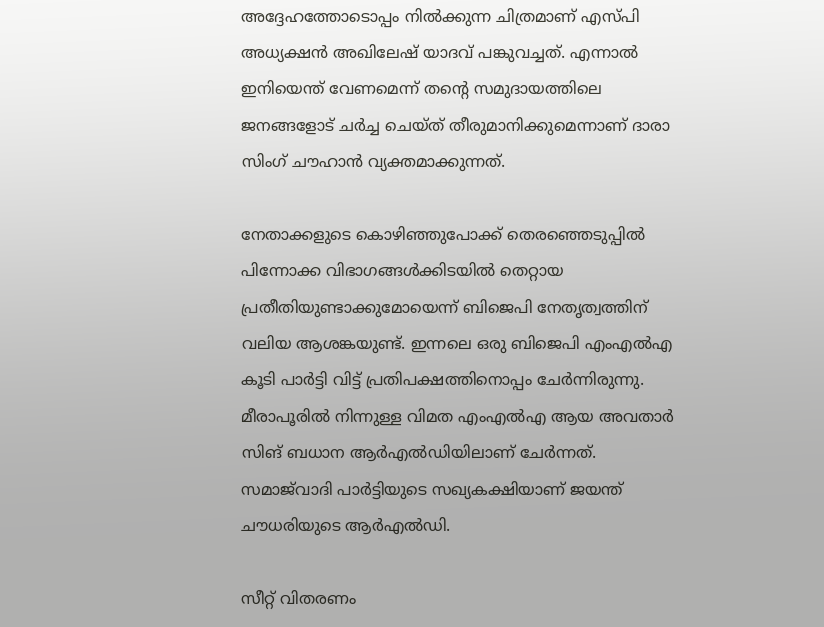അദ്ദേഹത്തോടൊപ്പം നിൽക്കുന്ന ചിത്രമാണ് എസ്‍പി അധ്യക്ഷൻ അഖിലേഷ് യാദവ് പങ്കുവച്ചത്. എന്നാൽ ഇനിയെന്ത് വേണമെന്ന് തന്‍റെ സമുദായത്തിലെ ജനങ്ങളോട് ചർച്ച ചെയ്ത് തീരുമാനിക്കുമെന്നാണ് ദാരാ സിംഗ് ചൗഹാൻ വ്യക്തമാക്കുന്നത്.

നേതാക്കളുടെ കൊഴിഞ്ഞുപോക്ക് തെരഞ്ഞെടുപ്പില്‍ പിന്നോക്ക വിഭാഗങ്ങൾക്കിടയിൽ തെറ്റായ പ്രതീതിയുണ്ടാക്കുമോയെന്ന് ബിജെപി നേതൃത്വത്തിന് വലിയ ആശങ്കയുണ്ട്. ഇന്നലെ ഒരു ബിജെപി എംഎല്‍എ കൂടി പാർട്ടി വിട്ട് പ്രതിപക്ഷത്തിനൊപ്പം ചേർന്നിരുന്നു. മീരാപൂരില്‍ നിന്നുള്ള വിമത എംഎല്‍എ ആയ അവതാര്‍ സിങ് ബധാന ആർഎല്‍ഡിയിലാണ് ചേർന്നത്. സമാജ്‍വാദി പാര്‍ട്ടിയുടെ സഖ്യകക്ഷിയാണ് ജയന്ത് ചൗധരിയുടെ ആർഎല്‍ഡി.

സീറ്റ് വിതരണം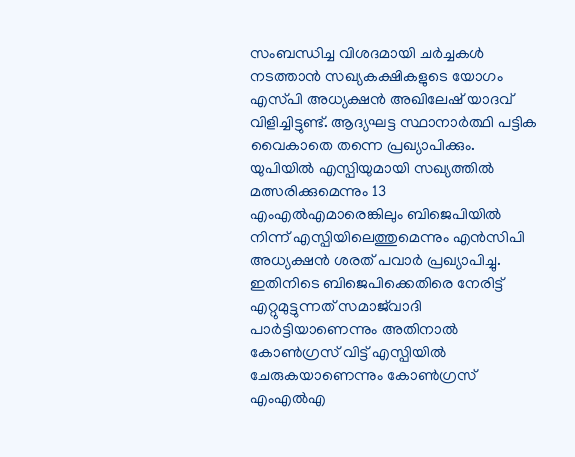സംബന്ധിച്ച വിശദമായി ചർച്ചകള്‍ നടത്താന്‍ സഖ്യകക്ഷികളുടെ യോഗം എസ്‍പി അധ്യക്ഷന്‍ അഖിലേഷ് യാദവ് വിളിച്ചിട്ടുണ്ട്. ആദ്യഘട്ട സ്ഥാനാര്‍ത്ഥി പട്ടിക വൈകാതെ തന്നെ പ്രഖ്യാപിക്കും. യുപിയില്‍ എസ്പിയുമായി സഖ്യത്തില്‍ മത്സരിക്കുമെന്നും 13 എംഎല്‍എമാരെങ്കിലും ബിജെപിയില്‍ നിന്ന് എസ്പിയിലെത്തുമെന്നും എന്‍സിപി അധ്യക്ഷൻ ശരത് പവാർ പ്രഖ്യാപിച്ചു. ഇതിനിടെ ബിജെപിക്കെതിരെ നേരിട്ട് എറ്റുമുട്ടുന്നത് സമാജ്‍വാദി പാര്‍ട്ടിയാണെന്നും അതിനാല്‍ കോൺഗ്രസ് വിട്ട് എസ്പിയില്‍ ചേരുകയാണെന്നും കോണ്‍ഗ്രസ് എംഎല്‍എ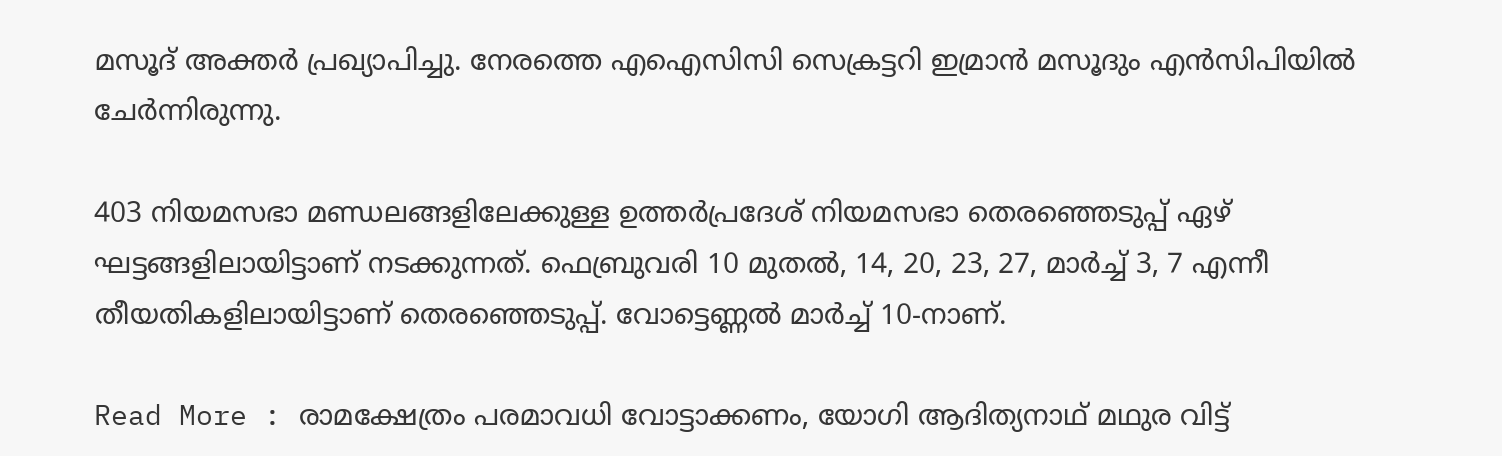മസൂദ് അക്തർ പ്രഖ്യാപിച്ചു. നേരത്തെ എഐസിസി സെക്രട്ടറി ഇമ്രാന്‍ മസൂദും എൻസിപിയില്‍ ചേർന്നിരുന്നു.

403 നിയമസഭാ മണ്ഡലങ്ങളിലേക്കുള്ള ഉത്തർപ്രദേശ് നിയമസഭാ തെരഞ്ഞെടുപ്പ് ഏഴ് ഘട്ടങ്ങളിലായിട്ടാണ് നടക്കുന്നത്. ഫെബ്രുവരി 10 മുതൽ, 14, 20, 23, 27, മാർച്ച് 3, 7 എന്നീ തീയതികളിലായിട്ടാണ് തെരഞ്ഞെടുപ്പ്. വോട്ടെണ്ണൽ മാർച്ച് 10-നാണ്.

Read More : രാമക്ഷേത്രം പരമാവധി വോട്ടാക്കണം, യോഗി ആദിത്യനാഥ് മഥുര വിട്ട്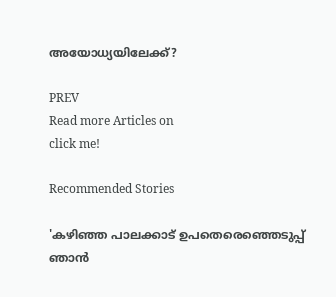അയോധ്യയിലേക്ക്?

PREV
Read more Articles on
click me!

Recommended Stories

'കഴിഞ്ഞ പാലക്കാട്‌ ഉപതെരെഞ്ഞെടുപ്പ് ഞാൻ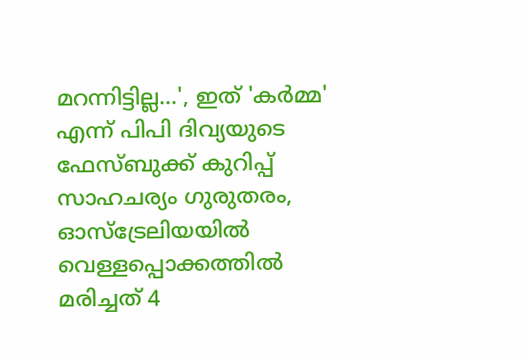മറന്നിട്ടില്ല...', ഇത് 'കര്‍മ്മ' എന്ന് പിപി ദിവ്യയുടെ ഫേസ്ബുക്ക് കുറിപ്പ്
സാഹചര്യം ഗുരുതരം, ഓസ്ട്രേലിയയിൽ വെള്ളപ്പൊക്കത്തിൽ മരിച്ചത് 4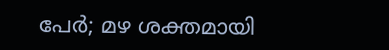പേർ; മഴ ശക്തമായി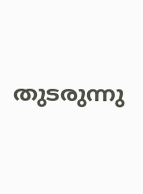തുടരുന്നു